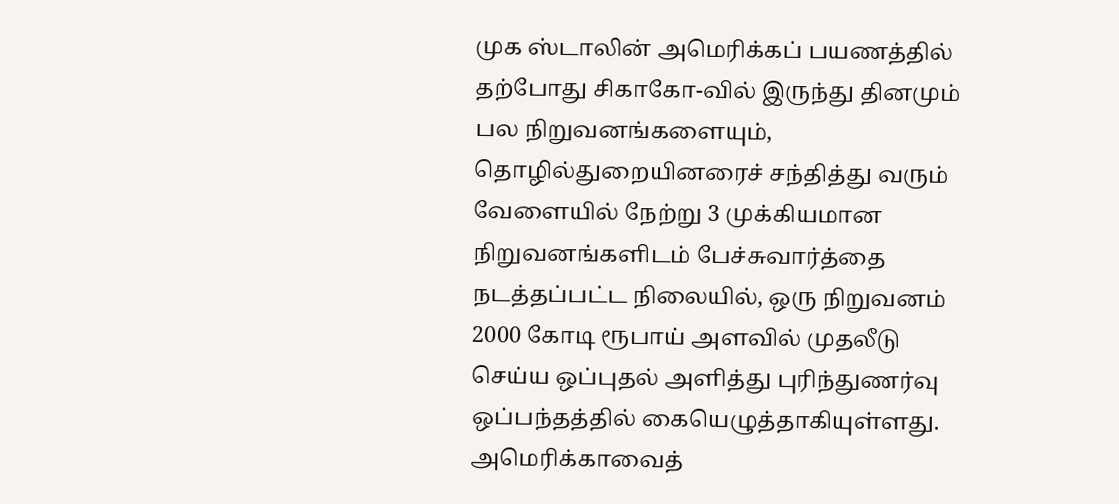முக ஸ்டாலின் அமெரிக்கப் பயணத்தில் தற்போது சிகாகோ-வில் இருந்து தினமும் பல நிறுவனங்களையும், தொழில்துறையினரைச் சந்தித்து வரும் வேளையில் நேற்று 3 முக்கியமான நிறுவனங்களிடம் பேச்சுவார்த்தை நடத்தப்பட்ட நிலையில், ஒரு நிறுவனம் 2000 கோடி ரூபாய் அளவில் முதலீடு செய்ய ஒப்புதல் அளித்து புரிந்துணர்வு ஒப்பந்தத்தில் கையெழுத்தாகியுள்ளது.
அமெரிக்காவைத்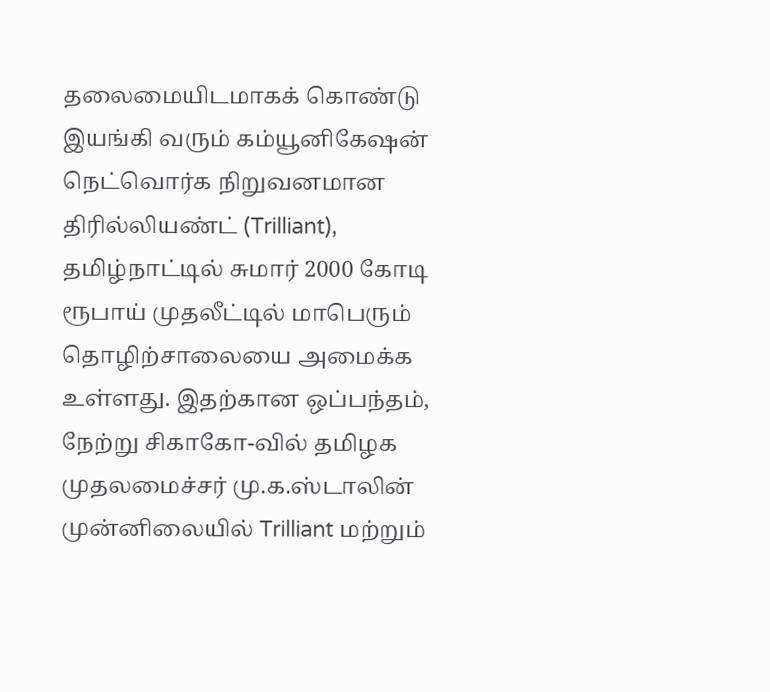தலைமையிடமாகக் கொண்டு இயங்கி வரும் கம்யூனிகேஷன் நெட்வொர்க நிறுவனமான திரில்லியண்ட் (Trilliant), தமிழ்நாட்டில் சுமார் 2000 கோடி ரூபாய் முதலீட்டில் மாபெரும் தொழிற்சாலையை அமைக்க உள்ளது. இதற்கான ஒப்பந்தம், நேற்று சிகாகோ-வில் தமிழக முதலமைச்சர் மு.க.ஸ்டாலின் முன்னிலையில் Trilliant மற்றும்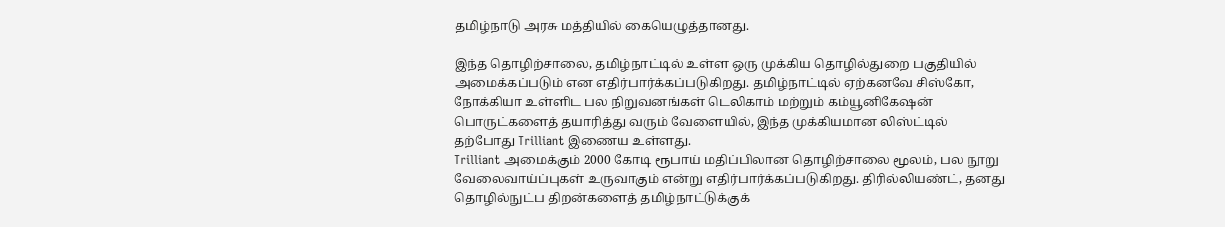தமிழ்நாடு அரசு மத்தியில் கையெழுத்தானது.

இந்த தொழிற்சாலை, தமிழ்நாட்டில் உள்ள ஒரு முக்கிய தொழில்துறை பகுதியில் அமைக்கப்படும் என எதிர்பார்க்கப்படுகிறது. தமிழ்நாட்டில் ஏற்கனவே சிஸ்கோ, நோக்கியா உள்ளிட பல நிறுவனங்கள் டெலிகாம் மற்றும் கம்யூனிகேஷன் பொருட்களைத் தயாரித்து வரும் வேளையில், இந்த முக்கியமான லிஸ்ட்டில் தற்போது Trilliant இணைய உள்ளது.
Trilliant அமைக்கும் 2000 கோடி ரூபாய் மதிப்பிலான தொழிற்சாலை மூலம், பல நூறு வேலைவாய்ப்புகள் உருவாகும் என்று எதிர்பார்க்கப்படுகிறது. திரில்லியண்ட், தனது தொழில்நுட்ப திறன்களைத் தமிழ்நாட்டுக்குக்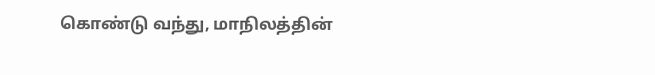கொண்டு வந்து, மாநிலத்தின்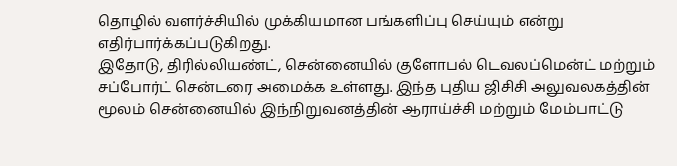தொழில் வளர்ச்சியில் முக்கியமான பங்களிப்பு செய்யும் என்று எதிர்பார்க்கப்படுகிறது.
இதோடு, திரில்லியண்ட், சென்னையில் குளோபல் டெவலப்மென்ட் மற்றும் சப்போர்ட் சென்டரை அமைக்க உள்ளது. இந்த புதிய ஜிசிசி அலுவலகத்தின் மூலம் சென்னையில் இந்நிறுவனத்தின் ஆராய்ச்சி மற்றும் மேம்பாட்டு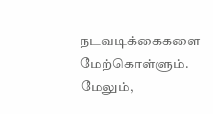நடவடிக்கைகளை மேற்கொள்ளும். மேலும்,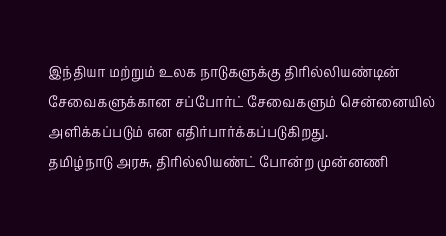இந்தியா மற்றும் உலக நாடுகளுக்கு திரில்லியண்டின் சேவைகளுக்கான சப்போர்ட் சேவைகளும் சென்னையில் அளிக்கப்படும் என எதிர்பார்க்கப்படுகிறது.
தமிழ்நாடு அரசு, திரில்லியண்ட் போன்ற முன்னணி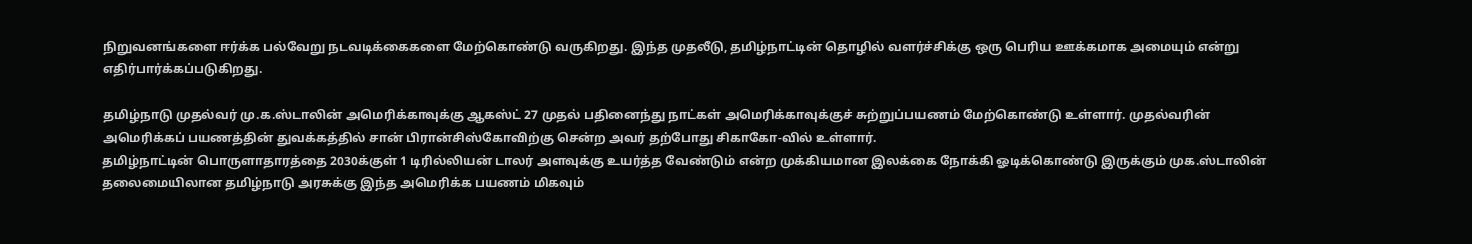நிறுவனங்களை ஈர்க்க பல்வேறு நடவடிக்கைகளை மேற்கொண்டு வருகிறது. இந்த முதலீடு, தமிழ்நாட்டின் தொழில் வளர்ச்சிக்கு ஒரு பெரிய ஊக்கமாக அமையும் என்று எதிர்பார்க்கப்படுகிறது.

தமிழ்நாடு முதல்வர் மு.க.ஸ்டாலின் அமெரிக்காவுக்கு ஆகஸ்ட் 27 முதல் பதினைந்து நாட்கள் அமெரிக்காவுக்குச் சுற்றுப்பயணம் மேற்கொண்டு உள்ளார். முதல்வரின் அமெரிக்கப் பயணத்தின் துவக்கத்தில் சான் பிரான்சிஸ்கோவிற்கு சென்ற அவர் தற்போது சிகாகோ-வில் உள்ளார்.
தமிழ்நாட்டின் பொருளாதாரத்தை 2030க்குள் 1 டிரில்லியன் டாலர் அளவுக்கு உயர்த்த வேண்டும் என்ற முக்கியமான இலக்கை நோக்கி ஓடிக்கொண்டு இருக்கும் முக.ஸ்டாலின் தலைமையிலான தமிழ்நாடு அரசுக்கு இந்த அமெரிக்க பயணம் மிகவும்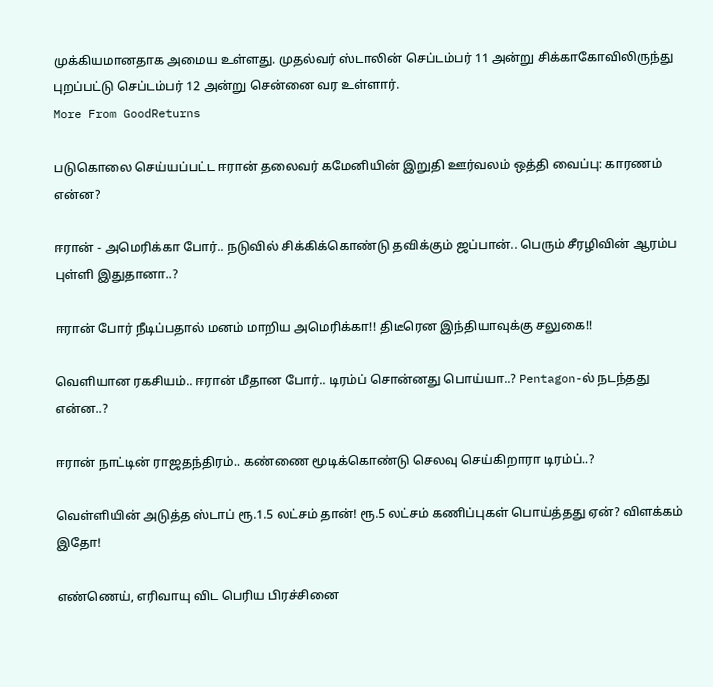முக்கியமானதாக அமைய உள்ளது. முதல்வர் ஸ்டாலின் செப்டம்பர் 11 அன்று சிக்காகோவிலிருந்து புறப்பட்டு செப்டம்பர் 12 அன்று சென்னை வர உள்ளார்.
More From GoodReturns

படுகொலை செய்யப்பட்ட ஈரான் தலைவர் கமேனியின் இறுதி ஊர்வலம் ஒத்தி வைப்பு: காரணம் என்ன?

ஈரான் - அமெரிக்கா போர்.. நடுவில் சிக்கிக்கொண்டு தவிக்கும் ஜப்பான்.. பெரும் சீரழிவின் ஆரம்ப புள்ளி இதுதானா..?

ஈரான் போர் நீடிப்பதால் மனம் மாறிய அமெரிக்கா!! திடீரென இந்தியாவுக்கு சலுகை!!

வெளியான ரகசியம்.. ஈரான் மீதான போர்.. டிரம்ப் சொன்னது பொய்யா..? Pentagon-ல் நடந்தது என்ன..?

ஈரான் நாட்டின் ராஜதந்திரம்.. கண்ணை மூடிக்கொண்டு செலவு செய்கிறாரா டிரம்ப்..?

வெள்ளியின் அடுத்த ஸ்டாப் ரூ.1.5 லட்சம் தான்! ரூ.5 லட்சம் கணிப்புகள் பொய்த்தது ஏன்? விளக்கம் இதோ!

எண்ணெய், எரிவாயு விட பெரிய பிரச்சினை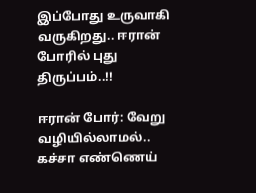இப்போது உருவாகி வருகிறது.. ஈரான் போரில் புது திருப்பம்..!!

ஈரான் போர்: வேறு வழியில்லாமல்.. கச்சா எண்ணெய்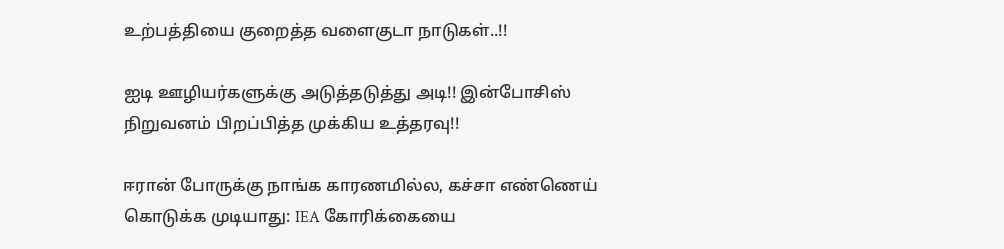உற்பத்தியை குறைத்த வளைகுடா நாடுகள்..!!

ஐடி ஊழியர்களுக்கு அடுத்தடுத்து அடி!! இன்போசிஸ் நிறுவனம் பிறப்பித்த முக்கிய உத்தரவு!!

ஈரான் போருக்கு நாங்க காரணமில்ல, கச்சா எண்ணெய் கொடுக்க முடியாது: IEA கோரிக்கையை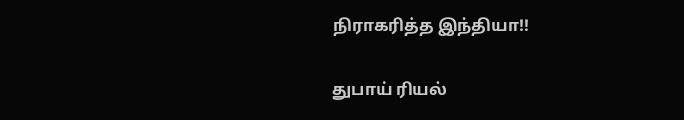நிராகரித்த இந்தியா!!

துபாய் ரியல்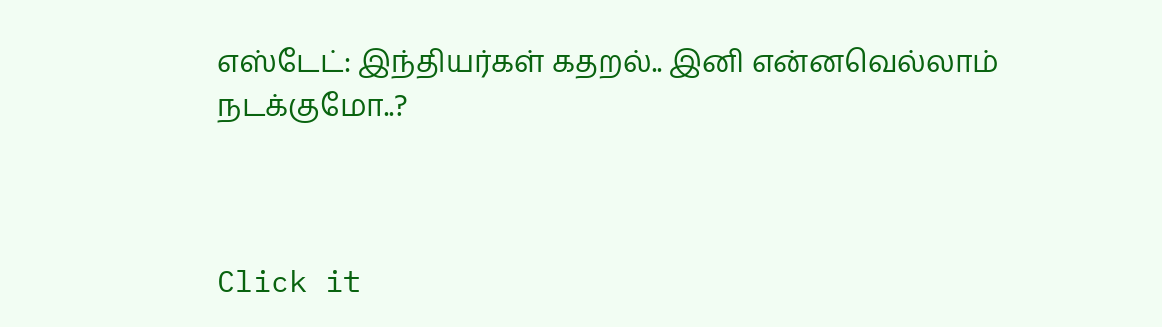எஸ்டேட்: இந்தியர்கள் கதறல்.. இனி என்னவெல்லாம் நடக்குமோ..?



Click it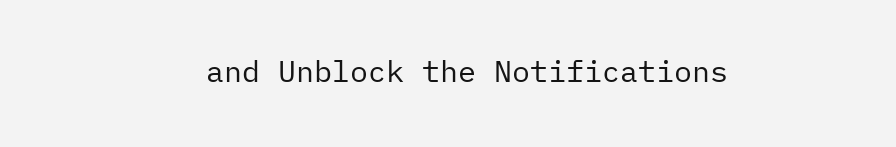and Unblock the Notifications